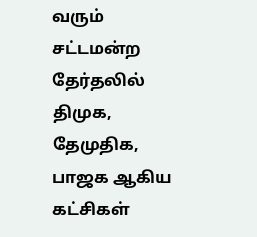வரும் சட்டமன்ற தேர்தலில் திமுக, தேமுதிக, பாஜக ஆகிய கட்சிகள்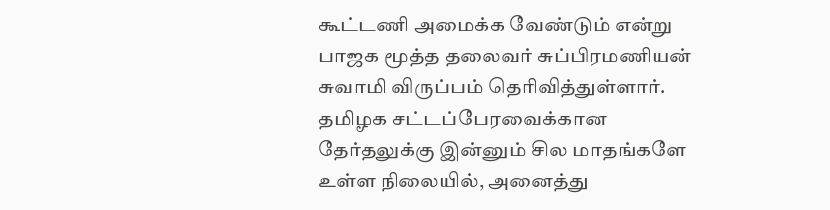கூட்டணி அமைக்க வேண்டும் என்று பாஜக மூத்த தலைவர் சுப்பிரமணியன் சுவாமி விருப்பம் தெரிவித்துள்ளார்.
தமிழக சட்டப்பேரவைக்கான தேர்தலுக்கு இன்னும் சில மாதங்களே உள்ள நிலையில், அனைத்து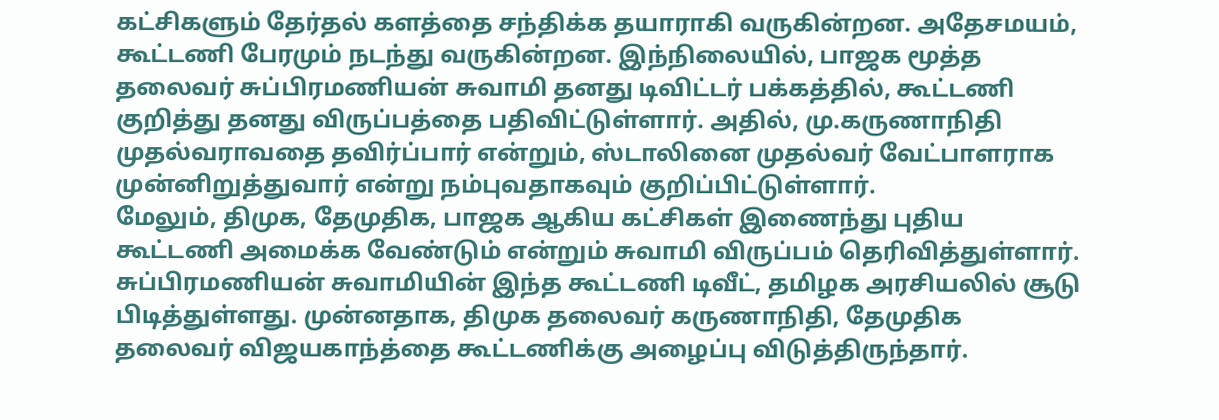கட்சிகளும் தேர்தல் களத்தை சந்திக்க தயாராகி வருகின்றன. அதேசமயம், கூட்டணி பேரமும் நடந்து வருகின்றன. இந்நிலையில், பாஜக மூத்த தலைவர் சுப்பிரமணியன் சுவாமி தனது டிவிட்டர் பக்கத்தில், கூட்டணி குறித்து தனது விருப்பத்தை பதிவிட்டுள்ளார். அதில், மு.கருணாநிதி முதல்வராவதை தவிர்ப்பார் என்றும், ஸ்டாலினை முதல்வர் வேட்பாளராக முன்னிறுத்துவார் என்று நம்புவதாகவும் குறிப்பிட்டுள்ளார்.
மேலும், திமுக, தேமுதிக, பாஜக ஆகிய கட்சிகள் இணைந்து புதிய கூட்டணி அமைக்க வேண்டும் என்றும் சுவாமி விருப்பம் தெரிவித்துள்ளார். சுப்பிரமணியன் சுவாமியின் இந்த கூட்டணி டிவீட், தமிழக அரசியலில் சூடு பிடித்துள்ளது. முன்னதாக, திமுக தலைவர் கருணாநிதி, தேமுதிக தலைவர் விஜயகாந்த்தை கூட்டணிக்கு அழைப்பு விடுத்திருந்தார்.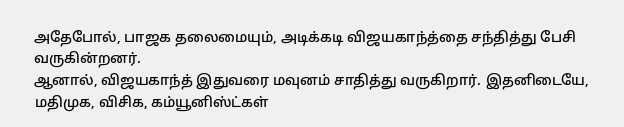அதேபோல், பாஜக தலைமையும், அடிக்கடி விஜயகாந்த்தை சந்தித்து பேசி வருகின்றனர்.
ஆனால், விஜயகாந்த் இதுவரை மவுனம் சாதித்து வருகிறார். இதனிடையே, மதிமுக, விசிக, கம்யூனிஸ்ட்கள்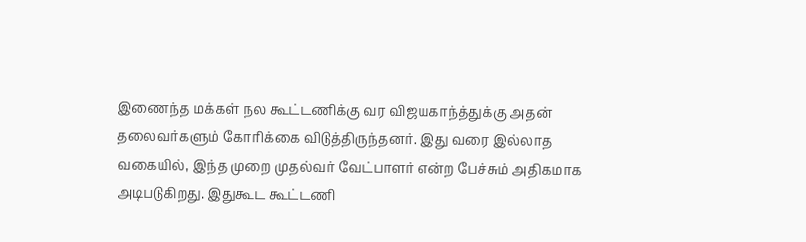இணைந்த மக்கள் நல கூட்டணிக்கு வர விஜயகாந்த்துக்கு அதன் தலைவர்களும் கோரிக்கை விடுத்திருந்தனர். இது வரை இல்லாத வகையில், இந்த முறை முதல்வர் வேட்பாளர் என்ற பேச்சும் அதிகமாக அடிபடுகிறது. இதுகூட கூட்டணி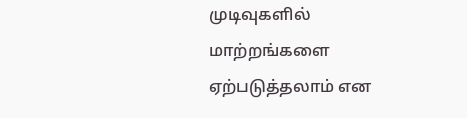முடிவுகளில் மாற்றங்களை ஏற்படுத்தலாம் என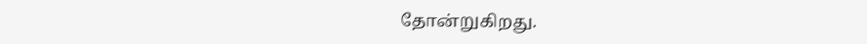தோன்றுகிறது.